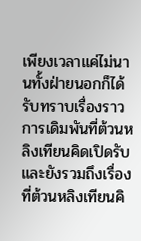เพียงเวลาแค่ไม่นานทั้งฝ่ายนอกก็ได้รับทราบเรื่องราวการเดิมพันที่ต้วนหลิงเทียนคิดเปิดรับ และยังรวมถึงเรื่องที่ต้วนหลิงเทียนคิ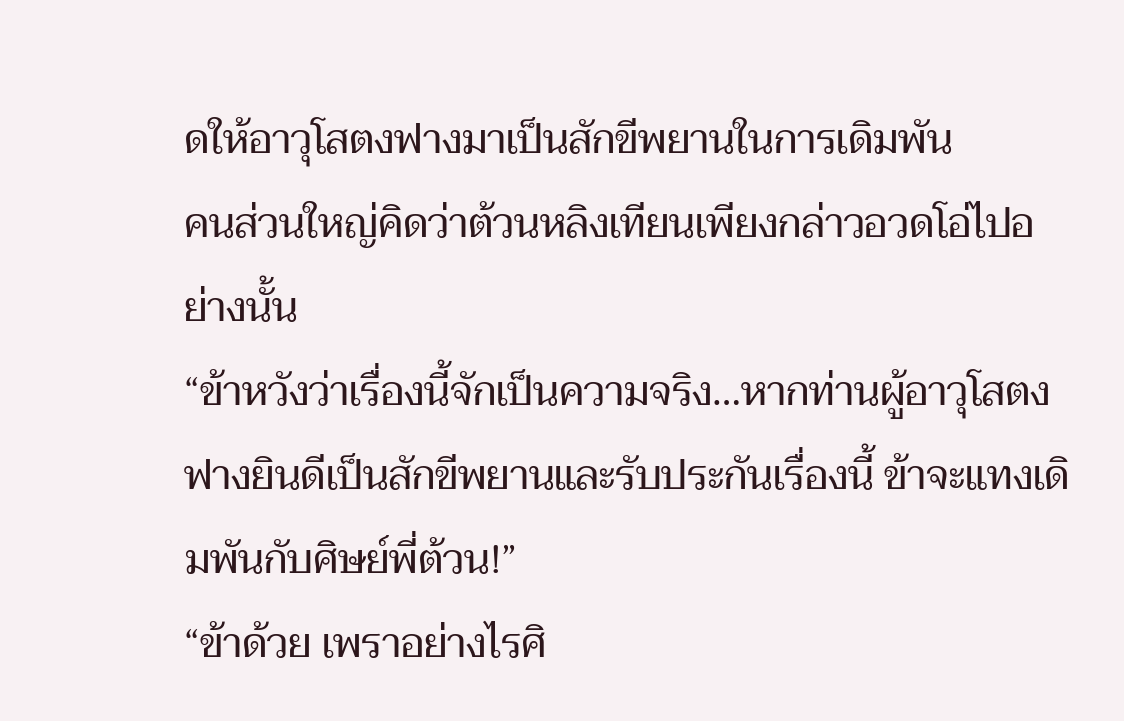ดให้อาวุโสตงฟางมาเป็นสักขีพยานในการเดิมพัน
คนส่วนใหญ่คิดว่าต้วนหลิงเทียนเพียงกล่าวอวดโอ่ไปอย่างนั้น
“ข้าหวังว่าเรื่องนี้จักเป็นความจริง…หากท่านผู้อาวุโสตงฟางยินดีเป็นสักขีพยานและรับประกันเรื่องนี้ ข้าจะแทงเดิมพันกับศิษย์พี่ต้วน!”
“ข้าด้วย เพราอย่างไรศิ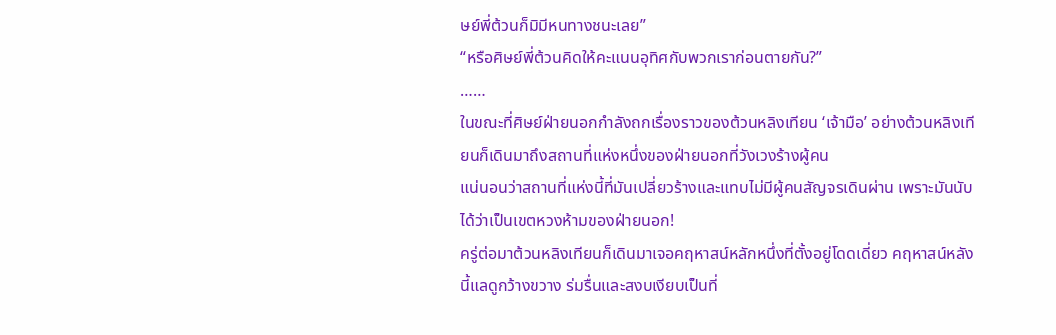ษย์พี่ต้วนก็มิมีหนทางชนะเลย”
“หรือศิษย์พี่ต้วนคิดให้คะแนนอุทิศกับพวกเราก่อนตายกัน?”
……
ในขณะที่ศิษย์ฝ่ายนอกกำลังถกเรื่องราวของต้วนหลิงเทียน ‘เจ้ามือ’ อย่างต้วนหลิงเทียนก็เดินมาถึงสถานที่แห่งหนึ่งของฝ่ายนอกที่วังเวงร้างผู้คน
แน่นอนว่าสถานที่แห่งนี้ที่มันเปลี่ยวร้างและแทบไม่มีผู้คนสัญจรเดินผ่าน เพราะมันนับได้ว่าเป็นเขตหวงห้ามของฝ่ายนอก!
ครู่ต่อมาต้วนหลิงเทียนก็เดินมาเจอคฤหาสน์หลักหนึ่งที่ตั้งอยู่โดดเดี่ยว คฤหาสน์หลังนี้แลดูกว้างขวาง ร่มรื่นและสงบเงียบเป็นที่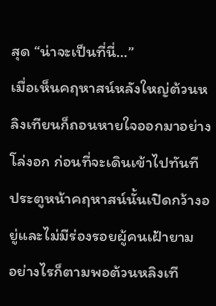สุด “น่าจะเป็นที่นี่…”
เมื่อเห็นคฤหาสน์หลังใหญ่ต้วนหลิงเทียนก็ถอนหายใจออกมาอย่างโล่งอก ก่อนที่จะเดินเข้าไปทันที
ประตูหน้าคฤหาสน์นั้นเปิดกว้างอยู่และไม่มีร่องรอยผู้คนเฝ้ายาม
อย่างไรก็ตามพอต้วนหลิงเที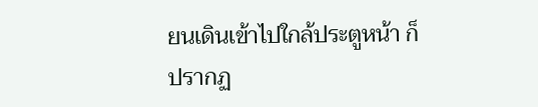ยนเดินเข้าไปใกล้ประตูหน้า ก็ปรากฏ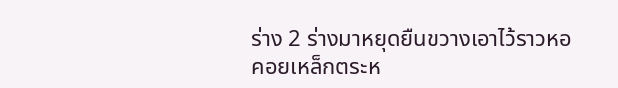ร่าง 2 ร่างมาหยุดยืนขวางเอาไว้ราวหอคอยเหล็กตระห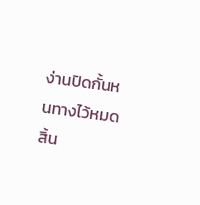ง่านปิดกั้นหนทางไว้หมดสิ้น